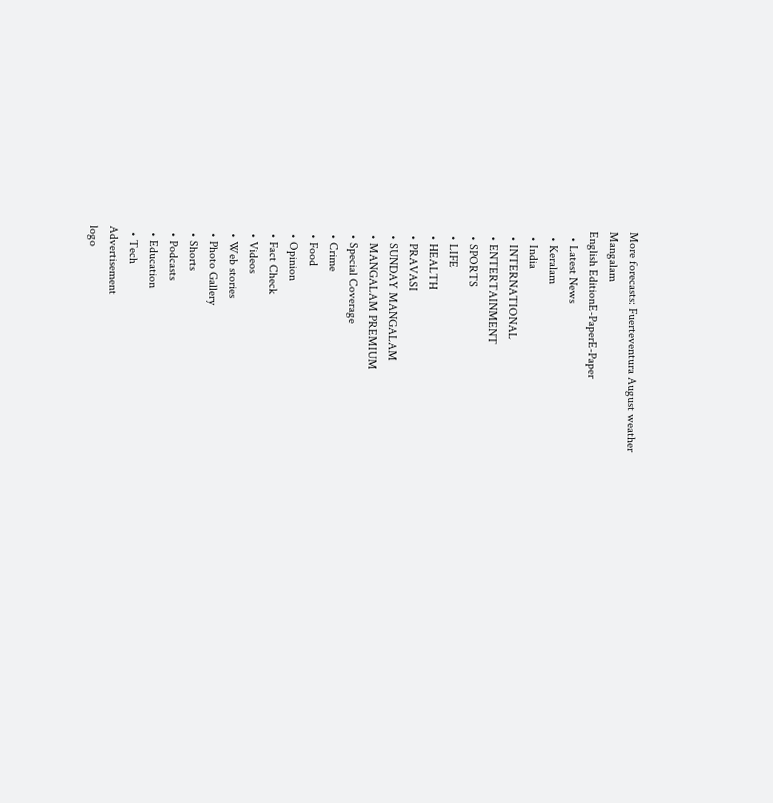More forecasts: Fuerteventura August weather
Mangalam
English EditionE-PaperE-Paper
  • Latest News
  • Keralam
  • India
  • INTERNATIONAL
  • ENTERTAINMENT
  • SPORTS
  • LIFE
  • HEALTH
  • PRAVASI
  • SUNDAY MANGALAM
  • MANGALAM PREMIUM
  • Special Coverage
  • Crime
  • Food
  • Opinion
  • Fact Check
  • Videos
  • Web stories
  • Photo Gallery
  • Shorts
  • Podcasts
  • Education
  • Tech
Advertisement
logo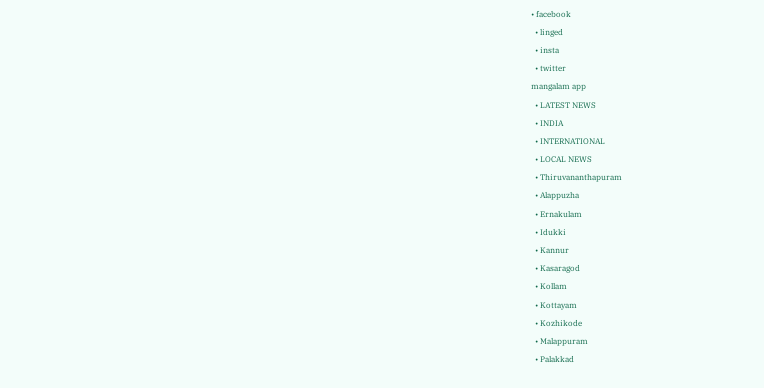• facebook
  • linged
  • insta
  • twitter
mangalam app
  • LATEST NEWS
  • INDIA
  • INTERNATIONAL
  • LOCAL NEWS
  • Thiruvananthapuram
  • Alappuzha
  • Ernakulam
  • Idukki
  • Kannur
  • Kasaragod
  • Kollam
  • Kottayam
  • Kozhikode
  • Malappuram
  • Palakkad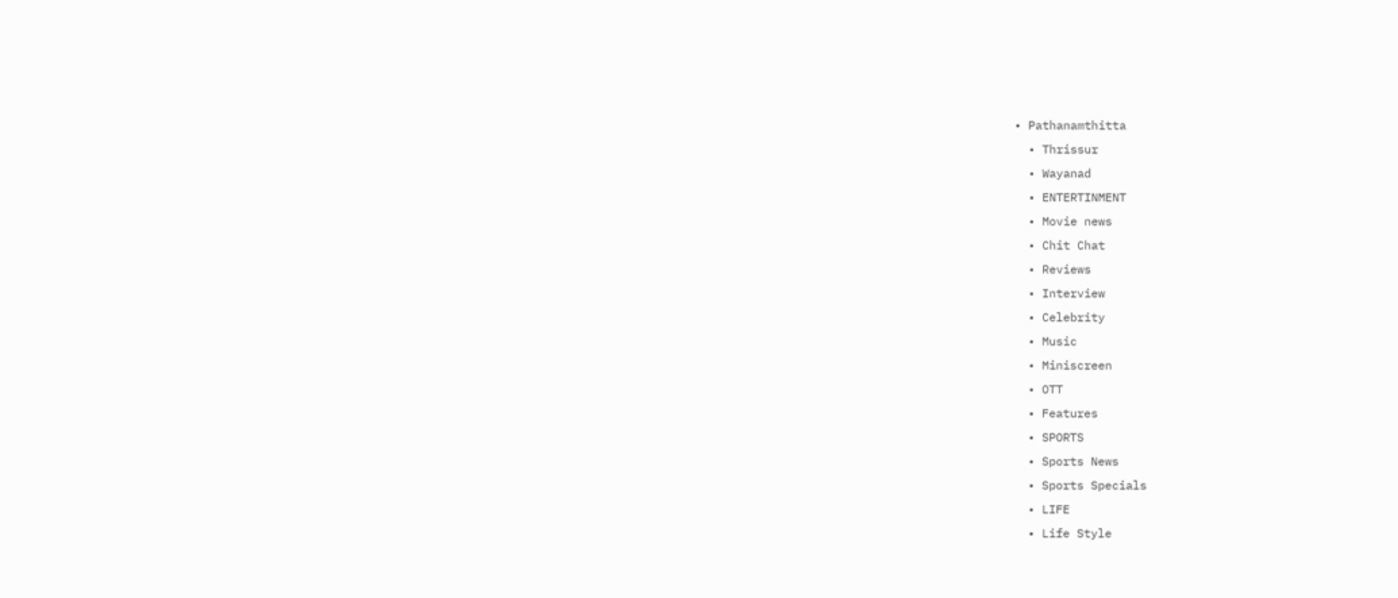• Pathanamthitta
  • Thrissur
  • Wayanad
  • ENTERTINMENT
  • Movie news
  • Chit Chat
  • Reviews
  • Interview
  • Celebrity
  • Music
  • Miniscreen
  • OTT
  • Features
  • SPORTS
  • Sports News
  • Sports Specials
  • LIFE
  • Life Style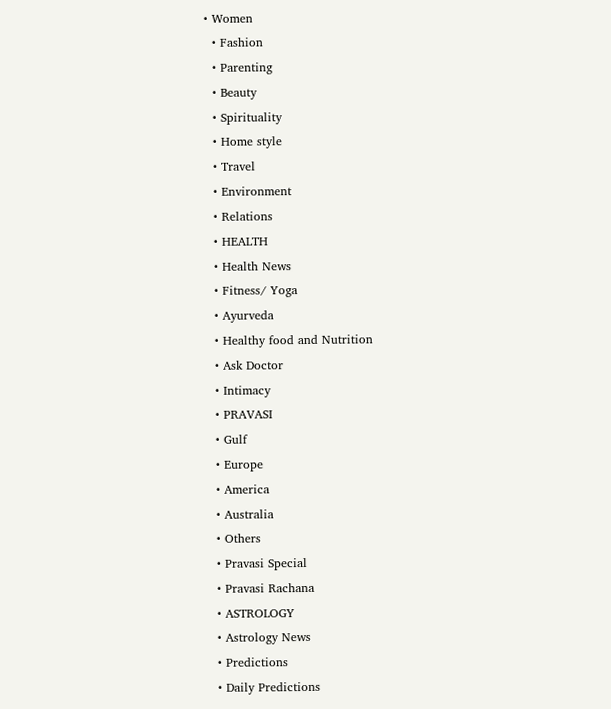• Women
  • Fashion
  • Parenting
  • Beauty
  • Spirituality
  • Home style
  • Travel
  • Environment
  • Relations
  • HEALTH
  • Health News
  • Fitness/ Yoga
  • Ayurveda
  • Healthy food and Nutrition
  • Ask Doctor
  • Intimacy
  • PRAVASI
  • Gulf
  • Europe
  • America
  • Australia
  • Others
  • Pravasi Special
  • Pravasi Rachana
  • ASTROLOGY
  • Astrology News
  • Predictions
  • Daily Predictions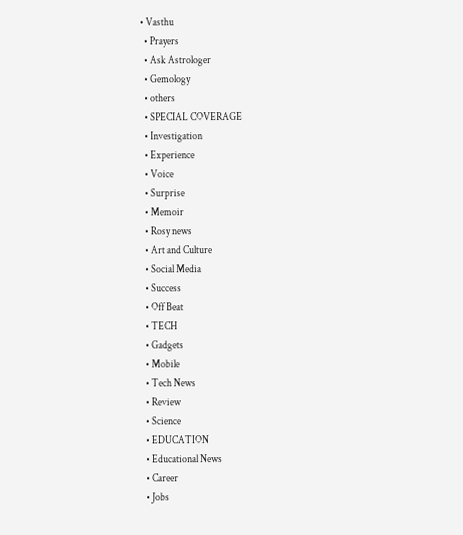• Vasthu
  • Prayers
  • Ask Astrologer
  • Gemology
  • others
  • SPECIAL COVERAGE
  • Investigation
  • Experience
  • Voice
  • Surprise
  • Memoir
  • Rosy news
  • Art and Culture
  • Social Media
  • Success
  • Off Beat
  • TECH
  • Gadgets
  • Mobile
  • Tech News
  • Review
  • Science
  • EDUCATION
  • Educational News
  • Career
  • Jobs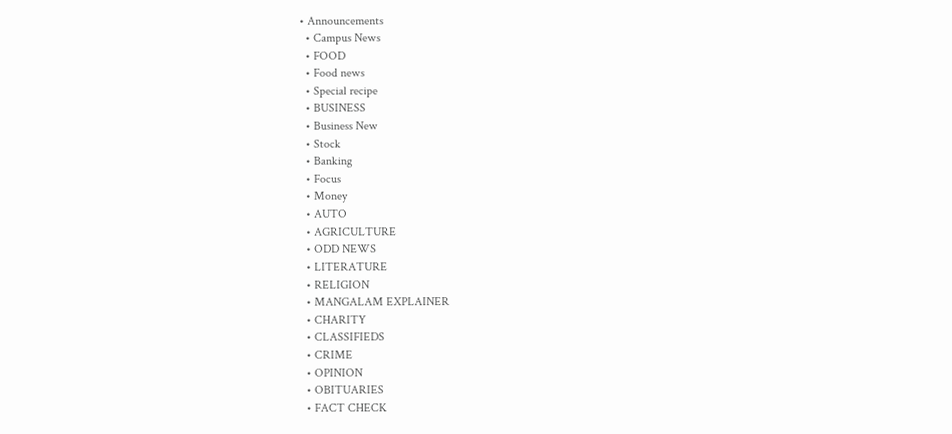• Announcements
  • Campus News
  • FOOD
  • Food news
  • Special recipe
  • BUSINESS
  • Business New
  • Stock
  • Banking
  • Focus
  • Money
  • AUTO
  • AGRICULTURE
  • ODD NEWS
  • LITERATURE
  • RELIGION
  • MANGALAM EXPLAINER
  • CHARITY
  • CLASSIFIEDS
  • CRIME
  • OPINION
  • OBITUARIES
  • FACT CHECK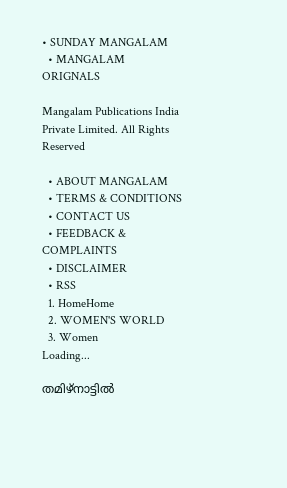• SUNDAY MANGALAM
  • MANGALAM ORIGNALS

Mangalam Publications India Private Limited. All Rights Reserved

  • ABOUT MANGALAM
  • TERMS & CONDITIONS
  • CONTACT US
  • FEEDBACK & COMPLAINTS
  • DISCLAIMER
  • RSS
  1. HomeHome
  2. WOMEN'S WORLD
  3. Women
Loading...

തമിഴ്‌നാട്ടില്‍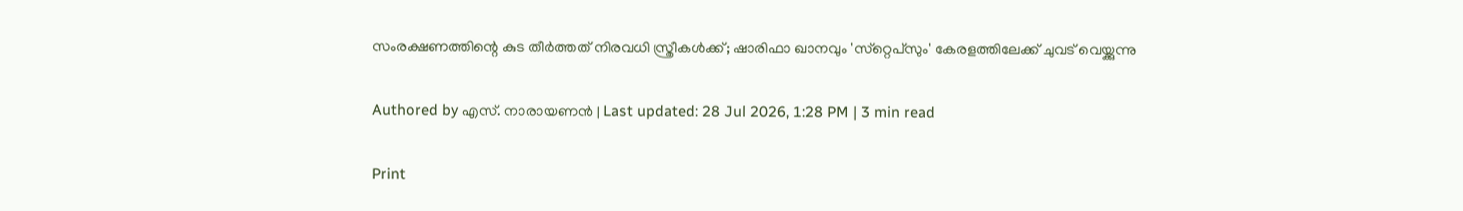സംരക്ഷണത്തിന്റെ കുട തീര്‍ത്തത് നിരവധി സ്ത്രീകള്‍ക്ക്; ഷാരിഫാ ഖാനവും 'സ്‌റ്റെപ്‌സും' കേരളത്തിലേക്ക് ചുവട് വെയ്ക്കുന്നു

Authored by എസ്. നാരായണന്‍ | Last updated: 28 Jul 2026, 1:28 PM | 3 min read

Print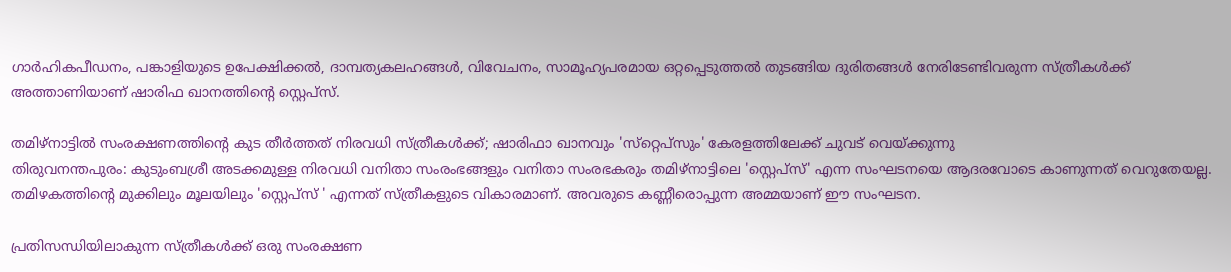ഗാര്‍ഹികപീഡനം, പങ്കാളിയുടെ ഉപേക്ഷിക്കല്‍, ദാമ്പത്യകലഹങ്ങള്‍, വിവേചനം, സാമൂഹ്യപരമായ ഒറ്റപ്പെടുത്തല്‍ തുടങ്ങിയ ദുരിതങ്ങള്‍ നേരിടേണ്ടിവരുന്ന സ്ത്രീകള്‍ക്ക് അത്താണിയാണ് ഷാരിഫ ഖാനത്തിന്റെ സ്റ്റെപ്‌സ്.

തമിഴ്‌നാട്ടില്‍ സംരക്ഷണത്തിന്റെ കുട തീര്‍ത്തത് നിരവധി സ്ത്രീകള്‍ക്ക്; ഷാരിഫാ ഖാനവും 'സ്‌റ്റെപ്‌സും' കേരളത്തിലേക്ക് ചുവട് വെയ്ക്കുന്നു
തിരുവനന്തപുരം: കുടുംബശ്രീ അടക്കമുള്ള നിരവധി വനിതാ സംരംഭങ്ങളും വനിതാ സംരഭകരും തമിഴ്‌നാട്ടിലെ 'സ്റ്റെപ്‌സ്' എന്ന സംഘടനയെ ആദരവോടെ കാണുന്നത് വെറുതേയല്ല. തമിഴകത്തിന്റെ മുക്കിലും മൂലയിലും 'സ്റ്റെപ്‌സ് ' എന്നത് സ്ത്രീകളുടെ വികാരമാണ്. അവരുടെ കണ്ണീരൊപ്പുന്ന അമ്മയാണ് ഈ സംഘടന.

പ്രതിസന്ധിയിലാകുന്ന സ്ത്രീകള്‍ക്ക് ഒരു സംരക്ഷണ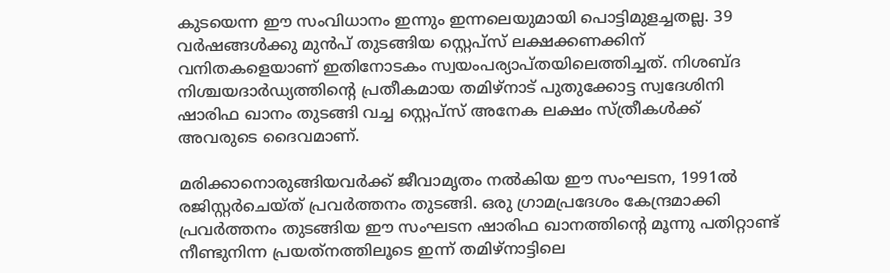കുടയെന്ന ഈ സംവിധാനം ഇന്നും ഇന്നലെയുമായി പൊട്ടിമുളച്ചതല്ല. 39 വര്‍ഷങ്ങള്‍ക്കു മുന്‍പ് തുടങ്ങിയ സ്റ്റെപ്‌സ് ലക്ഷക്കണക്കിന് വനിതകളെയാണ് ഇതിനോടകം സ്വയംപര്യാപ്തയിലെത്തിച്ചത്. നിശബ്ദ നിശ്ചയദാര്‍ഡ്യത്തിന്റെ പ്രതീകമായ തമിഴ്‌നാട് പുതുക്കോട്ട സ്വദേശിനി ഷാരിഫ ഖാനം തുടങ്ങി വച്ച സ്റ്റെപ്‌സ് അനേക ലക്ഷം സ്ത്രീകള്‍ക്ക് അവരുടെ ദൈവമാണ്.

മരിക്കാനൊരുങ്ങിയവര്‍ക്ക് ജീവാമൃതം നല്‍കിയ ഈ സംഘടന, 1991ല്‍ രജിസ്റ്റര്‍ചെയ്ത് പ്രവര്‍ത്തനം തുടങ്ങി. ഒരു ഗ്രാമപ്രദേശം കേന്ദ്രമാക്കി പ്രവര്‍ത്തനം തുടങ്ങിയ ഈ സംഘടന ഷാരിഫ ഖാനത്തിന്റെ മൂന്നു പതിറ്റാണ്ട് നീണ്ടുനിന്ന പ്രയത്‌നത്തിലൂടെ ഇന്ന് തമിഴ്‌നാട്ടിലെ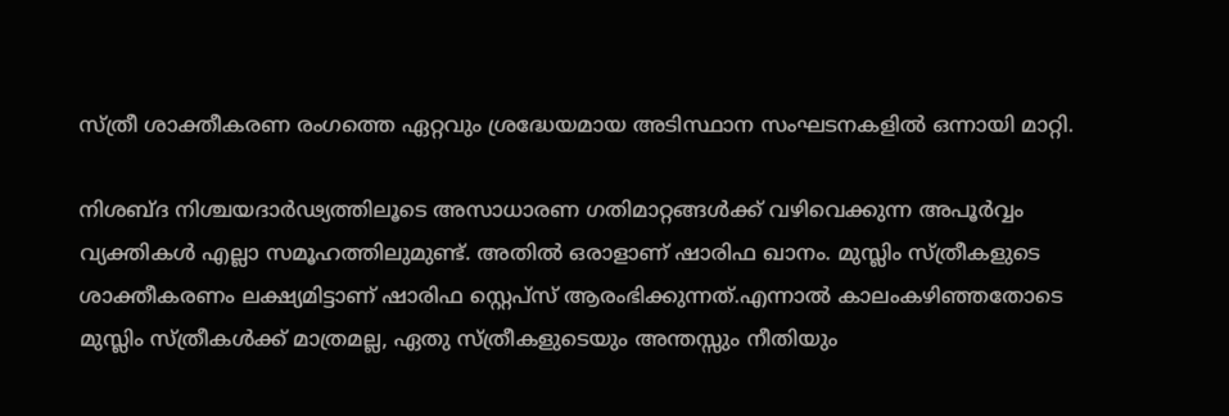സ്ത്രീ ശാക്തീകരണ രംഗത്തെ ഏറ്റവും ശ്രദ്ധേയമായ അടിസ്ഥാന സംഘടനകളില്‍ ഒന്നായി മാറ്റി.

നിശബ്ദ നിശ്ചയദാര്‍ഢ്യത്തിലൂടെ അസാധാരണ ഗതിമാറ്റങ്ങള്‍ക്ക് വഴിവെക്കുന്ന അപൂര്‍വ്വം വ്യക്തികള്‍ എല്ലാ സമൂഹത്തിലുമുണ്ട്. അതില്‍ ഒരാളാണ് ഷാരിഫ ഖാനം. മുസ്ലിം സ്ത്രീകളുടെ ശാക്തീകരണം ലക്ഷ്യമിട്ടാണ് ഷാരിഫ സ്റ്റെപ്‌സ് ആരംഭിക്കുന്നത്.എന്നാല്‍ കാലംകഴിഞ്ഞതോടെ മുസ്ലിം സ്ത്രീകള്‍ക്ക് മാത്രമല്ല, ഏതു സ്ത്രീകളുടെയും അന്തസ്സും നീതിയും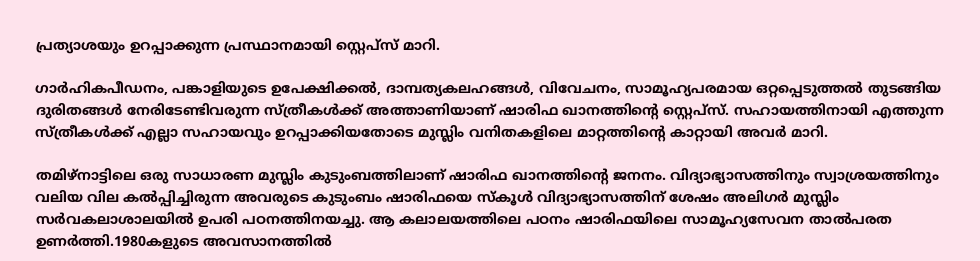പ്രത്യാശയും ഉറപ്പാക്കുന്ന പ്രസ്ഥാനമായി സ്റ്റെപ്‌സ് മാറി.

ഗാര്‍ഹികപീഡനം, പങ്കാളിയുടെ ഉപേക്ഷിക്കല്‍, ദാമ്പത്യകലഹങ്ങള്‍, വിവേചനം, സാമൂഹ്യപരമായ ഒറ്റപ്പെടുത്തല്‍ തുടങ്ങിയ ദുരിതങ്ങള്‍ നേരിടേണ്ടിവരുന്ന സ്ത്രീകള്‍ക്ക് അത്താണിയാണ് ഷാരിഫ ഖാനത്തിന്റെ സ്റ്റെപ്‌സ്. സഹായത്തിനായി എത്തുന്ന സ്ത്രീകള്‍ക്ക് എല്ലാ സഹായവും ഉറപ്പാക്കിയതോടെ മുസ്ലിം വനിതകളിലെ മാറ്റത്തിന്റെ കാറ്റായി അവര്‍ മാറി.

തമിഴ്‌നാട്ടിലെ ഒരു സാധാരണ മുസ്ലിം കുടുംബത്തിലാണ് ഷാരിഫ ഖാനത്തിന്റെ ജനനം. വിദ്യാഭ്യാസത്തിനും സ്വാശ്രയത്തിനും വലിയ വില കല്‍പ്പിച്ചിരുന്ന അവരുടെ കുടുംബം ഷാരിഫയെ സ്‌കൂള്‍ വിദ്യാഭ്യാസത്തിന് ശേഷം അലിഗര്‍ മുസ്ലിം സര്‍വകലാശാലയില്‍ ഉപരി പഠനത്തിനയച്ചു. ആ കലാലയത്തിലെ പഠനം ഷാരിഫയിലെ സാമൂഹ്യസേവന താല്‍പരത ഉണര്‍ത്തി.1980കളുടെ അവസാനത്തില്‍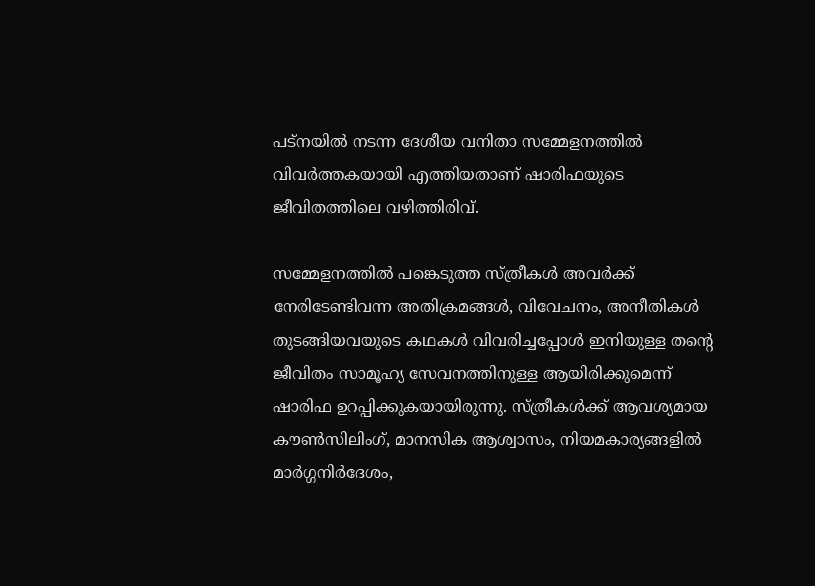പട്‌നയില്‍ നടന്ന ദേശീയ വനിതാ സമ്മേളനത്തില്‍ വിവര്‍ത്തകയായി എത്തിയതാണ് ഷാരിഫയുടെ ജീവിതത്തിലെ വഴിത്തിരിവ്.

സമ്മേളനത്തില്‍ പങ്കെടുത്ത സ്ത്രീകള്‍ അവര്‍ക്ക് നേരിടേണ്ടിവന്ന അതിക്രമങ്ങള്‍, വിവേചനം, അനീതികള്‍ തുടങ്ങിയവയുടെ കഥകള്‍ വിവരിച്ചപ്പോള്‍ ഇനിയുള്ള തന്റെ ജീവിതം സാമൂഹ്യ സേവനത്തിനുള്ള ആയിരിക്കുമെന്ന് ഷാരിഫ ഉറപ്പിക്കുകയായിരുന്നു. സ്ത്രീകള്‍ക്ക് ആവശ്യമായ കൗണ്‍സിലിംഗ്, മാനസിക ആശ്വാസം, നിയമകാര്യങ്ങളില്‍ മാര്‍ഗ്ഗനിര്‍ദേശം,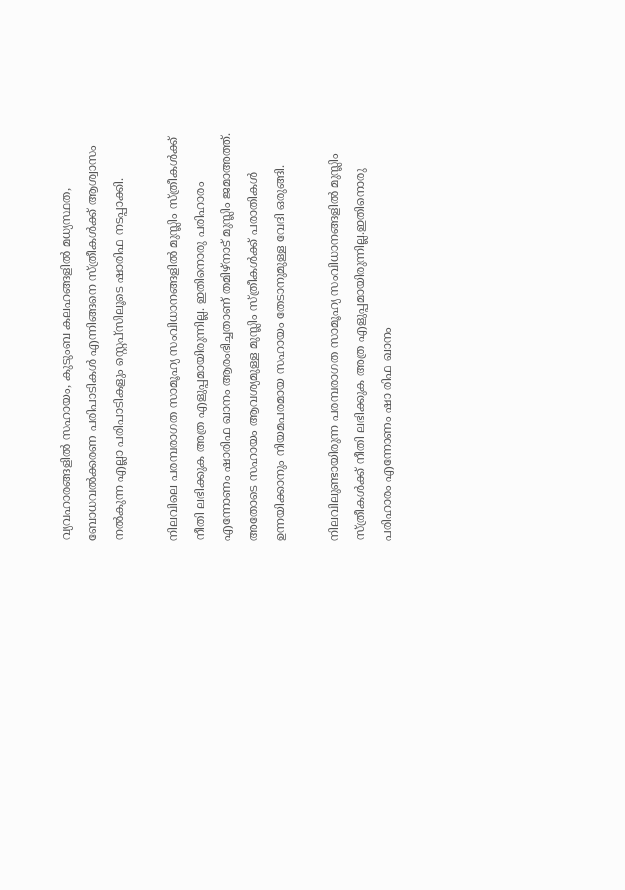വ്യവഹാരങ്ങളില്‍ സഹായം, കുടുംബ കലഹങ്ങളില്‍ മധ്യസ്ഥത, ബോധവല്‍ക്കരണ പരിപാടികള്‍ എന്നിങ്ങനെ സ്ത്രീകള്‍ക്ക് ആശ്വാസം നല്‍കുന്ന എല്ലാ പരിപാടികളും സ്റ്റെപ്‌സിലൂടെ ഷാരിഫ നടപ്പാക്കി.

നിലവിലെ പരമ്പരാഗത സാമൂഹ്യ സംവിധാനങ്ങളില്‍ മുസ്ലിം സ്ത്രീകള്‍ക്ക് നീതി ലഭിക്കുക അത്ര എളുപ്പമായിരുന്നില്ല. ഇതിനൊരു പരിഹാരം എന്നോണം ഷാരിഫ ഖാനം ആരംഭിച്ചതാണ് തമിഴ്‌നാട് മുസ്ലിം ജമാഅത്ത്. അതോടെ സഹായം ആവശ്യമുള്ള മുസ്ലിം സ്ത്രീകള്‍ക്ക് പരാതികള്‍ ഉന്നയിക്കാനും നിയമപരമായ സഹായം തേടാനുമുള്ള വേദി ഒരുങ്ങി.

നിലവിലുണ്ടായിരുന്ന പരമ്പരാഗത സാമൂഹ്യ സംവിധാനങ്ങളില്‍ മുസ്ലിം സ്ത്രീകള്‍ക്ക് നീതി ലഭിക്കുക അത്ര എളുപ്പമായിരുന്നില്ല.ഇതിനൊരു പരിഹാരം എന്നോണം ഷാ രിഫ ഖാനം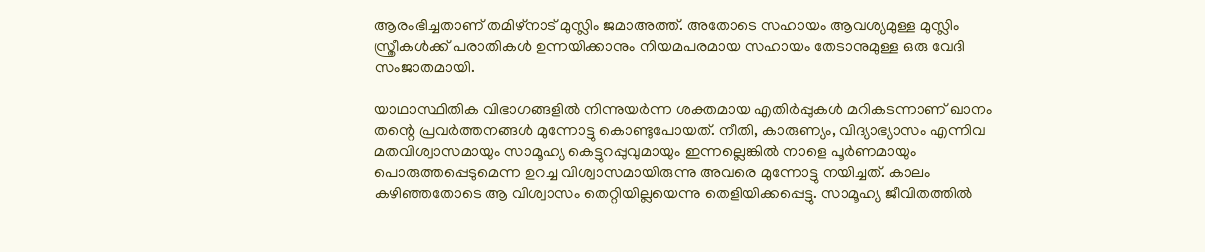ആരംഭിച്ചതാണ് തമിഴ്‌നാട് മുസ്ലിം ജമാഅത്ത്. അതോടെ സഹായം ആവശ്യമുള്ള മുസ്ലിം സ്ത്രീകള്‍ക്ക് പരാതികള്‍ ഉന്നയിക്കാനും നിയമപരമായ സഹായം തേടാനുമുള്ള ഒരു വേദി സംജാതമായി.

യാഥാസ്ഥിതിക വിഭാഗങ്ങളില്‍ നിന്നുയര്‍ന്ന ശക്തമായ എതിര്‍പ്പുകള്‍ മറികടന്നാണ് ഖാനം തന്റെ പ്രവര്‍ത്തനങ്ങള്‍ മുന്നോട്ടു കൊണ്ടുപോയത്. നീതി, കാരുണ്യം, വിദ്യാഭ്യാസം എന്നിവ മതവിശ്വാസമായും സാമൂഹ്യ കെട്ടുറപ്പുവുമായും ഇന്നല്ലെങ്കില്‍ നാളെ പൂര്‍ണമായും പൊരുത്തപ്പെടുമെന്ന ഉറച്ച വിശ്വാസമായിരുന്നു അവരെ മുന്നോട്ടു നയിച്ചത്. കാലം കഴിഞ്ഞതോടെ ആ വിശ്വാസം തെറ്റിയില്ലയെന്നു തെളിയിക്കപ്പെട്ടു. സാമൂഹ്യ ജീവിതത്തില്‍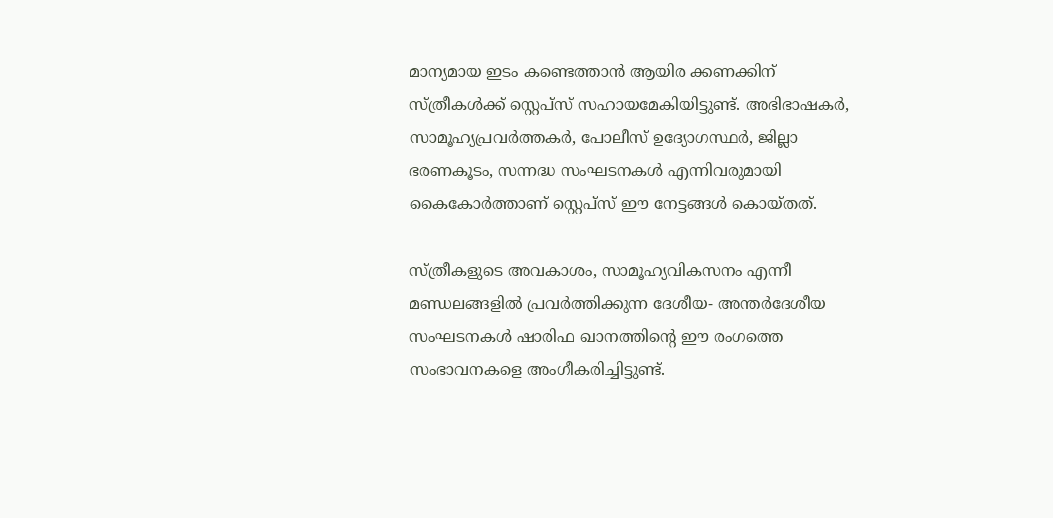മാന്യമായ ഇടം കണ്ടെത്താന്‍ ആയിര ക്കണക്കിന് സ്ത്രീകള്‍ക്ക് സ്റ്റെപ്‌സ് സഹായമേകിയിട്ടുണ്ട്. അഭിഭാഷകര്‍, സാമൂഹ്യപ്രവര്‍ത്തകര്‍, പോലീസ് ഉദ്യോഗസ്ഥര്‍, ജില്ലാ ഭരണകൂടം, സന്നദ്ധ സംഘടനകള്‍ എന്നിവരുമായി കൈകോര്‍ത്താണ് സ്റ്റെപ്‌സ് ഈ നേട്ടങ്ങള്‍ കൊയ്തത്.

സ്ത്രീകളുടെ അവകാശം, സാമൂഹ്യവികസനം എന്നീ മണ്ഡലങ്ങളില്‍ പ്രവര്‍ത്തിക്കുന്ന ദേശീയ- അന്തര്‍ദേശീയ സംഘടനകള്‍ ഷാരിഫ ഖാനത്തിന്റെ ഈ രംഗത്തെ സംഭാവനകളെ അംഗീകരിച്ചിട്ടുണ്ട്.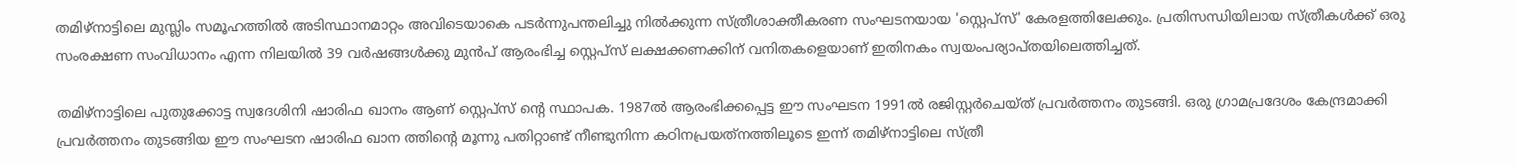തമിഴ്‌നാട്ടിലെ മുസ്ലിം സമൂഹത്തില്‍ അടിസ്ഥാനമാറ്റം അവിടെയാകെ പടര്‍ന്നുപന്തലിച്ചു നില്‍ക്കുന്ന സ്ത്രീശാക്തീകരണ സംഘടനയായ 'സ്റ്റെപ്‌സ്' കേരളത്തിലേക്കും. പ്രതിസന്ധിയിലായ സ്ത്രീകള്‍ക്ക് ഒരു സംരക്ഷണ സംവിധാനം എന്ന നിലയില്‍ 39 വര്‍ഷങ്ങള്‍ക്കു മുന്‍പ് ആരംഭിച്ച സ്റ്റെപ്‌സ് ലക്ഷക്കണക്കിന് വനിതകളെയാണ് ഇതിനകം സ്വയംപര്യാപ്തയിലെത്തിച്ചത്.

തമിഴ്‌നാട്ടിലെ പുതുക്കോട്ട സ്വദേശിനി ഷാരിഫ ഖാനം ആണ് സ്റ്റെപ്‌സ് ന്റെ സ്ഥാപക. 1987ല്‍ ആരംഭിക്കപ്പെട്ട ഈ സംഘടന 1991ല്‍ രജിസ്റ്റര്‍ചെയ്ത് പ്രവര്‍ത്തനം തുടങ്ങി. ഒരു ഗ്രാമപ്രദേശം കേന്ദ്രമാക്കി പ്രവര്‍ത്തനം തുടങ്ങിയ ഈ സംഘടന ഷാരിഫ ഖാന ത്തിന്റെ മൂന്നു പതിറ്റാണ്ട് നീണ്ടുനിന്ന കഠിനപ്രയത്‌നത്തിലൂടെ ഇന്ന് തമിഴ്‌നാട്ടിലെ സ്ത്രീ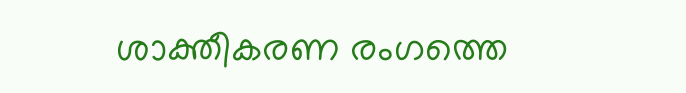ശാക്തീകരണ രംഗത്തെ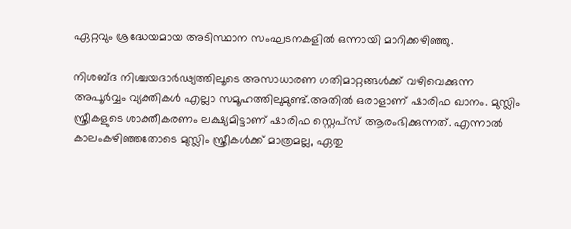ഏറ്റവും ശ്രദ്ധേയമായ അടിസ്ഥാന സംഘടനകളില്‍ ഒന്നായി മാറിക്കഴിഞ്ഞു.

നിശബ്ദ നിശ്ചയദാര്‍ഢ്യത്തിലൂടെ അസാധാരണ ഗതിമാറ്റങ്ങള്‍ക്ക് വഴിവെക്കുന്ന അപൂര്‍വ്വം വ്യക്തികള്‍ എല്ലാ സമൂഹത്തിലുമുണ്ട്.അതില്‍ ഒരാളാണ് ഷാരിഫ ഖാനം. മുസ്ലിം സ്ത്രീകളുടെ ശാക്തീകരണം ലക്ഷ്യമിട്ടാണ് ഷാരിഫ സ്റ്റെപ്‌സ് ആരംഭിക്കുന്നത്. എന്നാല്‍ കാലംകഴിഞ്ഞതോടെ മുസ്ലിം സ്ത്രീകള്‍ക്ക് മാത്രമല്ല, ഏതു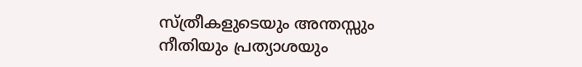സ്ത്രീകളുടെയും അന്തസ്സും നീതിയും പ്രത്യാശയും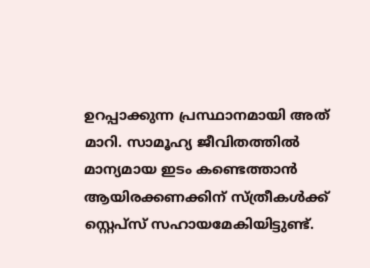ഉറപ്പാക്കുന്ന പ്രസ്ഥാനമായി അത് മാറി. സാമൂഹ്യ ജീവിതത്തില്‍ മാന്യമായ ഇടം കണ്ടെത്താന്‍ ആയിരക്കണക്കിന് സ്ത്രീകള്‍ക്ക് സ്റ്റെപ്‌സ് സഹായമേകിയിട്ടുണ്ട്.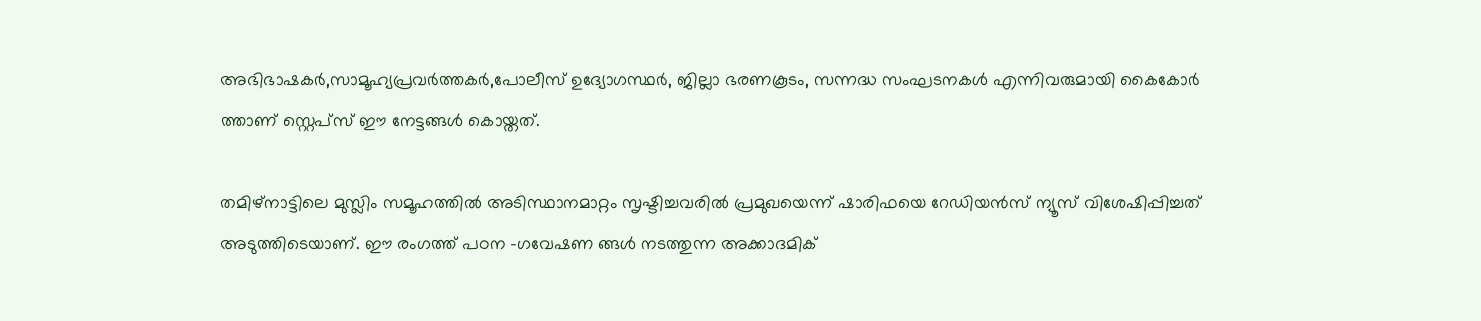അഭിഭാഷകര്‍,സാമൂഹ്യപ്രവര്‍ത്തകര്‍,പോലീസ് ഉദ്യോഗസ്ഥര്‍, ജില്ലാ ഭരണകൂടം, സന്നദ്ധ സംഘടനകള്‍ എന്നിവരുമായി കൈകോര്‍ ത്താണ് സ്റ്റെപ്‌സ് ഈ നേട്ടങ്ങള്‍ കൊയ്തത്.

തമിഴ്‌നാട്ടിലെ മുസ്ലിം സമൂഹത്തില്‍ അടിസ്ഥാനമാറ്റം സൃഷ്ടിച്ചവരില്‍ പ്രമുഖയെന്ന് ഷാരിഫയെ റേഡിയന്‍സ് ന്യൂസ് വിശേഷിപ്പിച്ചത് അടുത്തിടെയാണ്. ഈ രംഗത്ത് പഠന -ഗവേഷണ ങ്ങള്‍ നടത്തുന്ന അക്കാദമിക്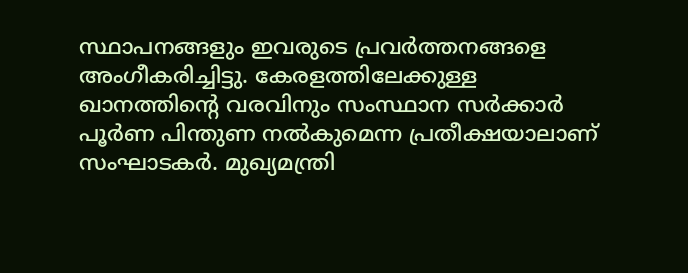സ്ഥാപനങ്ങളും ഇവരുടെ പ്രവര്‍ത്തനങ്ങളെ അംഗീകരിച്ചിട്ടു. കേരളത്തിലേക്കുള്ള ഖാനത്തിന്റെ വരവിനും സംസ്ഥാന സര്‍ക്കാര്‍ പൂര്‍ണ പിന്തുണ നല്‍കുമെന്ന പ്രതീക്ഷയാലാണ് സംഘാടകര്‍. മുഖ്യമന്ത്രി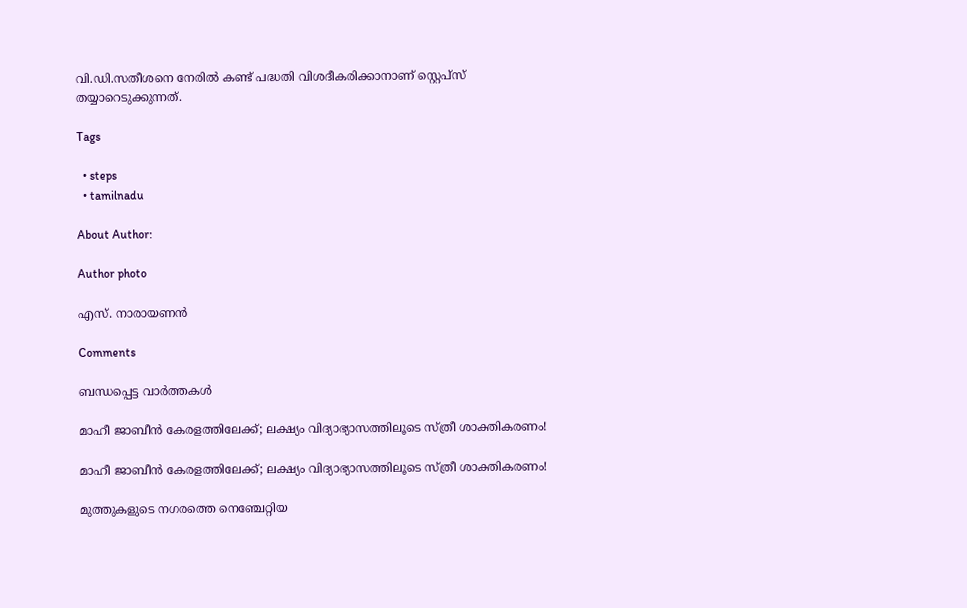വി.ഡി.സതീശനെ നേരില്‍ കണ്ട് പദ്ധതി വിശദീകരിക്കാനാണ് സ്റ്റെപ്‌സ് തയ്യാറെടുക്കുന്നത്.

Tags

  • steps
  • tamilnadu

About Author:

Author photo

എസ്. നാരായണന്‍

Comments

ബന്ധപ്പെട്ട വാർത്തകൾ

മാഹീ ജാബീൻ കേരളത്തിലേക്ക്; ലക്ഷ്യം വിദ്യാഭ്യാസത്തിലൂടെ സ്ത്രീ ശാക്തികരണം!

മാഹീ ജാബീൻ കേരളത്തിലേക്ക്; ലക്ഷ്യം വിദ്യാഭ്യാസത്തിലൂടെ സ്ത്രീ ശാക്തികരണം!

മുത്തുകളുടെ നഗരത്തെ നെഞ്ചേറ്റിയ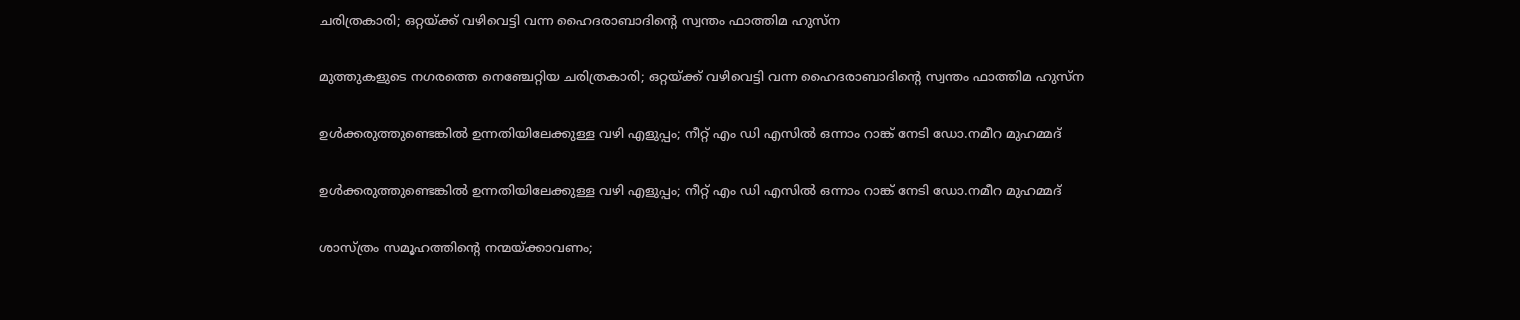ചരിത്രകാരി; ഒറ്റയ്ക്ക് വഴിവെട്ടി വന്ന ഹൈദരാബാദിന്റെ സ്വന്തം ഫാത്തിമ ഹുസ്ന

മുത്തുകളുടെ നഗരത്തെ നെഞ്ചേറ്റിയ ചരിത്രകാരി; ഒറ്റയ്ക്ക് വഴിവെട്ടി വന്ന ഹൈദരാബാദിന്റെ സ്വന്തം ഫാത്തിമ ഹുസ്ന

ഉൾക്കരുത്തുണ്ടെങ്കില്‍ ഉന്നതിയിലേക്കുള്ള വഴി എളുപ്പം; നീറ്റ് എം ഡി എസില്‍ ഒന്നാം റാങ്ക് നേടി ഡോ.നമീറ മുഹമ്മദ്

ഉൾക്കരുത്തുണ്ടെങ്കില്‍ ഉന്നതിയിലേക്കുള്ള വഴി എളുപ്പം; നീറ്റ് എം ഡി എസില്‍ ഒന്നാം റാങ്ക് നേടി ഡോ.നമീറ മുഹമ്മദ്

ശാസ്ത്രം സമൂഹത്തിന്റെ നന്മയ്ക്കാവണം;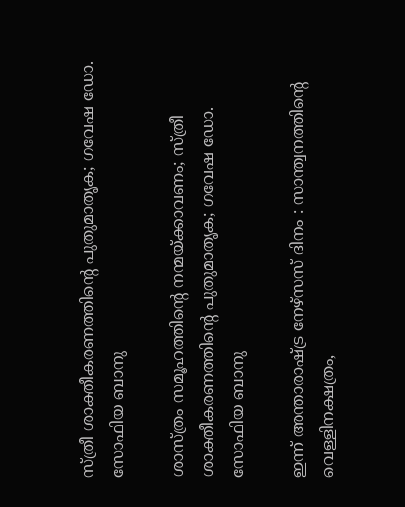സ്ത്രീ ശാക്തീകരണത്തിന്റെ പുതുമാതൃക; ഗവേഷ ഡോ. സോഫിയ ബാനു

ശാസ്ത്രം സമൂഹത്തിന്റെ നന്മയ്ക്കാവണം; സ്ത്രീ ശാക്തീകരണത്തിന്റെ പുതുമാതൃക; ഗവേഷ ഡോ. സോഫിയ ബാനു

ഇന്ന് അന്താരാഷ്ട്ര നേഴ്സസ് ദിനം : സാന്ത്വനത്തിന്റെ വെള്ളിനക്ഷത്രം,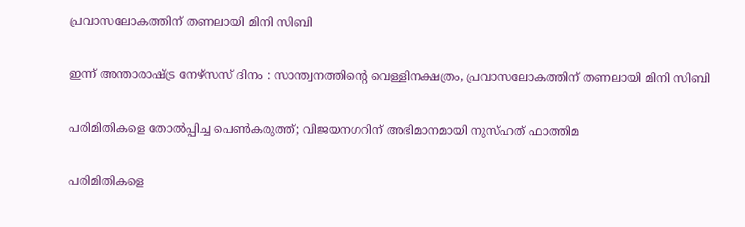പ്രവാസലോകത്തിന് തണലായി മിനി സിബി

ഇന്ന് അന്താരാഷ്ട്ര നേഴ്സസ് ദിനം : സാന്ത്വനത്തിന്റെ വെള്ളിനക്ഷത്രം, പ്രവാസലോകത്തിന് തണലായി മിനി സിബി

പരിമിതികളെ തോല്‍പ്പിച്ച പെണ്‍കരുത്ത്; വിജയനഗറിന് അഭിമാനമായി നുസ്ഹത് ഫാത്തിമ

പരിമിതികളെ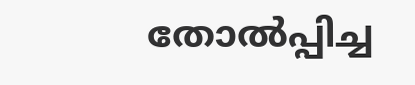തോല്‍പ്പിച്ച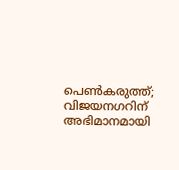പെണ്‍കരുത്ത്; വിജയനഗറിന് അഭിമാനമായി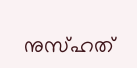നുസ്ഹത്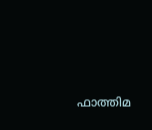ഫാത്തിമ